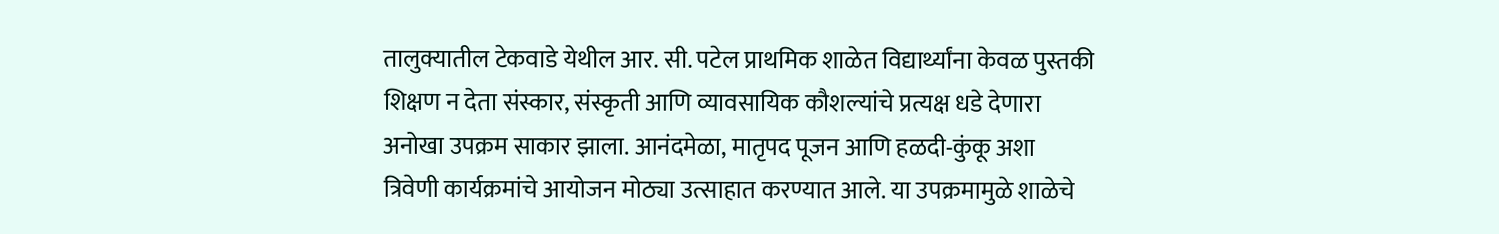तालुक्यातील टेकवाडे येथील आर. सी. पटेल प्राथमिक शाळेत विद्यार्थ्यांना केवळ पुस्तकी शिक्षण न देता संस्कार, संस्कृती आणि व्यावसायिक कौशल्यांचे प्रत्यक्ष धडे देणारा अनोखा उपक्रम साकार झाला. आनंदमेळा, मातृपद पूजन आणि हळदी-कुंकू अशा त्रिवेणी कार्यक्रमांचे आयोजन मोठ्या उत्साहात करण्यात आले. या उपक्रमामुळे शाळेचे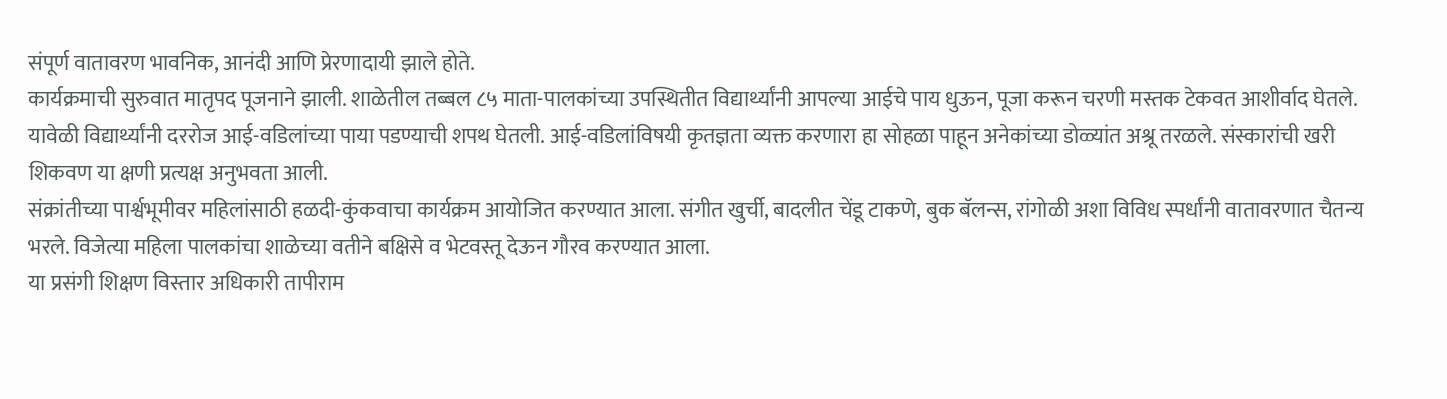संपूर्ण वातावरण भावनिक, आनंदी आणि प्रेरणादायी झाले होते.
कार्यक्रमाची सुरुवात मातृपद पूजनाने झाली. शाळेतील तब्बल ८५ माता-पालकांच्या उपस्थितीत विद्यार्थ्यांनी आपल्या आईचे पाय धुऊन, पूजा करून चरणी मस्तक टेकवत आशीर्वाद घेतले. यावेळी विद्यार्थ्यांनी दररोज आई-वडिलांच्या पाया पडण्याची शपथ घेतली. आई-वडिलांविषयी कृतज्ञता व्यक्त करणारा हा सोहळा पाहून अनेकांच्या डोळ्यांत अश्रू तरळले. संस्कारांची खरी शिकवण या क्षणी प्रत्यक्ष अनुभवता आली.
संक्रांतीच्या पार्श्वभूमीवर महिलांसाठी हळदी-कुंकवाचा कार्यक्रम आयोजित करण्यात आला. संगीत खुर्ची, बादलीत चेंडू टाकणे, बुक बॅलन्स, रांगोळी अशा विविध स्पर्धांनी वातावरणात चैतन्य भरले. विजेत्या महिला पालकांचा शाळेच्या वतीने बक्षिसे व भेटवस्तू देऊन गौरव करण्यात आला.
या प्रसंगी शिक्षण विस्तार अधिकारी तापीराम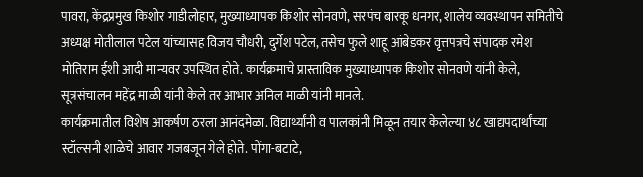पावरा, केंद्रप्रमुख किशोर गाडीलोहार, मुख्याध्यापक किशोर सोनवणे, सरपंच बारकू धनगर, शालेय व्यवस्थापन समितीचे अध्यक्ष मोतीलाल पटेल यांच्यासह विजय चौधरी, दुर्गेश पटेल, तसेच फुले शाहू आंबेडकर वृत्तपत्रचे संपादक रमेश मोतिराम ईशी आदी मान्यवर उपस्थित होते. कार्यक्रमाचे प्रास्ताविक मुख्याध्यापक किशोर सोनवणे यांनी केले, सूत्रसंचालन महेंद्र माळी यांनी केले तर आभार अनिल माळी यांनी मानले.
कार्यक्रमातील विशेष आकर्षण ठरला आनंदमेळा. विद्यार्थ्यांनी व पालकांनी मिळून तयार केलेल्या ४८ खाद्यपदार्थांच्या स्टॉल्सनी शाळेचे आवार गजबजून गेले होते. पोंगा-बटाटे,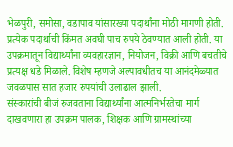भेळपुरी, समोसा, वडापाव यांसारख्या पदार्थांना मोठी मागणी होती. प्रत्येक पदार्थाची किंमत अवघी पाच रुपये ठेवण्यात आली होती. या उपक्रमातून विद्यार्थ्यांना व्यवहारज्ञान, नियोजन, विक्री आणि बचतीचे प्रत्यक्ष धडे मिळाले. विशेष म्हणजे अल्पावधीतच या आनंदमेळ्यात जवळपास सात हजार रुपयांची उलाढाल झाली.
संस्कारांची बीजं रुजवताना विद्यार्थ्यांना आत्मनिर्भरतेचा मार्ग दाखवणारा हा उपक्रम पालक, शिक्षक आणि ग्रामस्थांच्या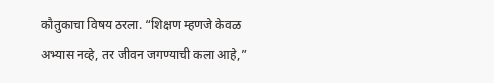कौतुकाचा विषय ठरला. “शिक्षण म्हणजे केवळ अभ्यास नव्हे, तर जीवन जगण्याची कला आहे,”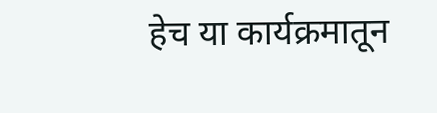हेच या कार्यक्रमातून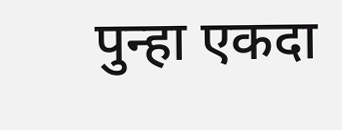पुन्हा एकदा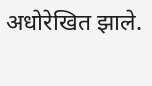अधोरेखित झाले.